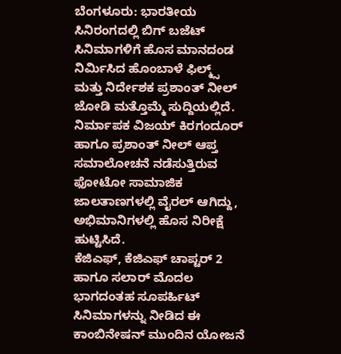ಬೆಂಗಳೂರು: ಭಾರತೀಯ ಸಿನಿರಂಗದಲ್ಲಿ ಬಿಗ್ ಬಜೆಟ್ ಸಿನಿಮಾಗಳಿಗೆ ಹೊಸ ಮಾನದಂಡ ನಿರ್ಮಿಸಿದ ಹೊಂಬಾಳೆ ಫಿಲ್ಮ್ಸ್ ಮತ್ತು ನಿರ್ದೇಶಕ ಪ್ರಶಾಂತ್ ನೀಲ್ ಜೋಡಿ ಮತ್ತೊಮ್ಮೆ ಸುದ್ದಿಯಲ್ಲಿದೆ. ನಿರ್ಮಾಪಕ ವಿಜಯ್ ಕಿರಗಂದೂರ್ ಹಾಗೂ ಪ್ರಶಾಂತ್ ನೀಲ್ ಆಪ್ತ ಸಮಾಲೋಚನೆ ನಡೆಸುತ್ತಿರುವ ಫೋಟೋ ಸಾಮಾಜಿಕ ಜಾಲತಾಣಗಳಲ್ಲಿ ವೈರಲ್ ಆಗಿದ್ದು, ಅಭಿಮಾನಿಗಳಲ್ಲಿ ಹೊಸ ನಿರೀಕ್ಷೆ ಹುಟ್ಟಿಸಿದೆ.
ಕೆಜಿಎಫ್, ಕೆಜಿಎಫ್ ಚಾಪ್ಟರ್ 2 ಹಾಗೂ ಸಲಾರ್ ಮೊದಲ ಭಾಗದಂತಹ ಸೂಪರ್ಹಿಟ್ ಸಿನಿಮಾಗಳನ್ನು ನೀಡಿದ ಈ ಕಾಂಬಿನೇಷನ್ ಮುಂದಿನ ಯೋಜನೆ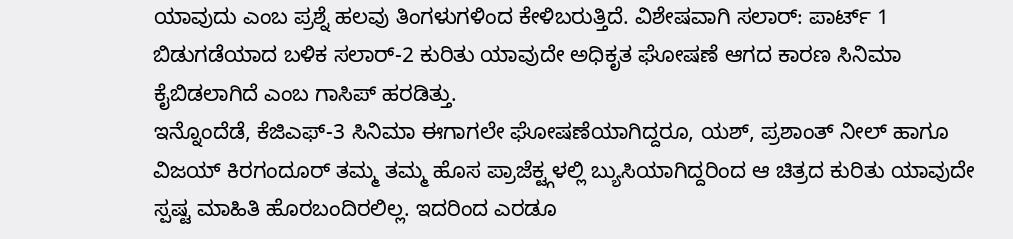ಯಾವುದು ಎಂಬ ಪ್ರಶ್ನೆ ಹಲವು ತಿಂಗಳುಗಳಿಂದ ಕೇಳಿಬರುತ್ತಿದೆ. ವಿಶೇಷವಾಗಿ ಸಲಾರ್: ಪಾರ್ಟ್ 1 ಬಿಡುಗಡೆಯಾದ ಬಳಿಕ ಸಲಾರ್-2 ಕುರಿತು ಯಾವುದೇ ಅಧಿಕೃತ ಘೋಷಣೆ ಆಗದ ಕಾರಣ ಸಿನಿಮಾ ಕೈಬಿಡಲಾಗಿದೆ ಎಂಬ ಗಾಸಿಪ್ ಹರಡಿತ್ತು.
ಇನ್ನೊಂದೆಡೆ, ಕೆಜಿಎಫ್-3 ಸಿನಿಮಾ ಈಗಾಗಲೇ ಘೋಷಣೆಯಾಗಿದ್ದರೂ, ಯಶ್, ಪ್ರಶಾಂತ್ ನೀಲ್ ಹಾಗೂ ವಿಜಯ್ ಕಿರಗಂದೂರ್ ತಮ್ಮ ತಮ್ಮ ಹೊಸ ಪ್ರಾಜೆಕ್ಟ್ಗಳಲ್ಲಿ ಬ್ಯುಸಿಯಾಗಿದ್ದರಿಂದ ಆ ಚಿತ್ರದ ಕುರಿತು ಯಾವುದೇ ಸ್ಪಷ್ಟ ಮಾಹಿತಿ ಹೊರಬಂದಿರಲಿಲ್ಲ. ಇದರಿಂದ ಎರಡೂ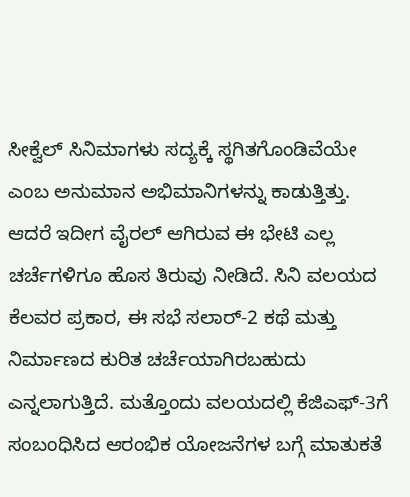ಸೀಕ್ವೆಲ್ ಸಿನಿಮಾಗಳು ಸದ್ಯಕ್ಕೆ ಸ್ಥಗಿತಗೊಂಡಿವೆಯೇ ಎಂಬ ಅನುಮಾನ ಅಭಿಮಾನಿಗಳನ್ನು ಕಾಡುತ್ತಿತ್ತು.
ಆದರೆ ಇದೀಗ ವೈರಲ್ ಆಗಿರುವ ಈ ಭೇಟಿ ಎಲ್ಲ ಚರ್ಚೆಗಳಿಗೂ ಹೊಸ ತಿರುವು ನೀಡಿದೆ. ಸಿನಿ ವಲಯದ ಕೆಲವರ ಪ್ರಕಾರ, ಈ ಸಭೆ ಸಲಾರ್-2 ಕಥೆ ಮತ್ತು ನಿರ್ಮಾಣದ ಕುರಿತ ಚರ್ಚೆಯಾಗಿರಬಹುದು ಎನ್ನಲಾಗುತ್ತಿದೆ. ಮತ್ತೊಂದು ವಲಯದಲ್ಲಿ ಕೆಜಿಎಫ್-3ಗೆ ಸಂಬಂಧಿಸಿದ ಆರಂಭಿಕ ಯೋಜನೆಗಳ ಬಗ್ಗೆ ಮಾತುಕತೆ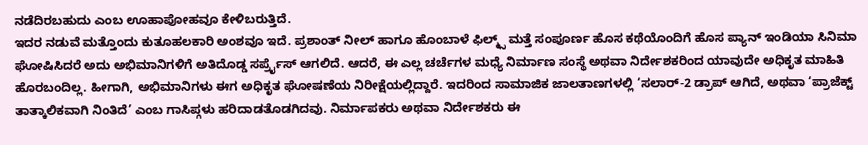ನಡೆದಿರಬಹುದು ಎಂಬ ಊಹಾಪೋಹವೂ ಕೇಳಿಬರುತ್ತಿದೆ.
ಇದರ ನಡುವೆ ಮತ್ತೊಂದು ಕುತೂಹಲಕಾರಿ ಅಂಶವೂ ಇದೆ. ಪ್ರಶಾಂತ್ ನೀಲ್ ಹಾಗೂ ಹೊಂಬಾಳೆ ಫಿಲ್ಮ್ಸ್ ಮತ್ತೆ ಸಂಪೂರ್ಣ ಹೊಸ ಕಥೆಯೊಂದಿಗೆ ಹೊಸ ಪ್ಯಾನ್ ಇಂಡಿಯಾ ಸಿನಿಮಾ ಘೋಷಿಸಿದರೆ ಅದು ಅಭಿಮಾನಿಗಳಿಗೆ ಅತಿದೊಡ್ಡ ಸರ್ಪ್ರೈಸ್ ಆಗಲಿದೆ. ಆದರೆ, ಈ ಎಲ್ಲ ಚರ್ಚೆಗಳ ಮಧ್ಯೆ ನಿರ್ಮಾಣ ಸಂಸ್ಥೆ ಅಥವಾ ನಿರ್ದೇಶಕರಿಂದ ಯಾವುದೇ ಅಧಿಕೃತ ಮಾಹಿತಿ ಹೊರಬಂದಿಲ್ಲ. ಹೀಗಾಗಿ, ಅಭಿಮಾನಿಗಳು ಈಗ ಅಧಿಕೃತ ಘೋಷಣೆಯ ನಿರೀಕ್ಷೆಯಲ್ಲಿದ್ದಾರೆ. ಇದರಿಂದ ಸಾಮಾಜಿಕ ಜಾಲತಾಣಗಳಲ್ಲಿ ‘ಸಲಾರ್-2 ಡ್ರಾಪ್ ಆಗಿದೆ, ಅಥವಾ ‘ಪ್ರಾಜೆಕ್ಟ್ ತಾತ್ಕಾಲಿಕವಾಗಿ ನಿಂತಿದೆ’ ಎಂಬ ಗಾಸಿಪ್ಗಳು ಹರಿದಾಡತೊಡಗಿದವು. ನಿರ್ಮಾಪಕರು ಅಥವಾ ನಿರ್ದೇಶಕರು ಈ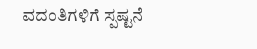ವದಂತಿಗಳಿಗೆ ಸ್ಪಷ್ಟನೆ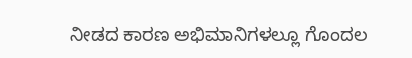ನೀಡದ ಕಾರಣ ಅಭಿಮಾನಿಗಳಲ್ಲೂ ಗೊಂದಲ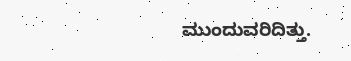ಮುಂದುವರಿದಿತ್ತು.